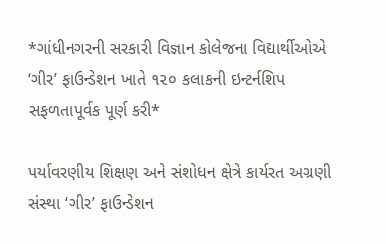*ગાંધીનગરની સરકારી વિજ્ઞાન કોલેજના વિદ્યાર્થીઓએ ‘ગીર’ ફાઉન્ડેશન ખાતે ૧૨૦ કલાકની ઇન્ટર્નશિપ સફળતાપૂર્વક પૂર્ણ કરી*

પર્યાવરણીય શિક્ષણ અને સંશોધન ક્ષેત્રે કાર્યરત અગ્રણી સંસ્થા ‘ગીર’ ફાઉન્ડેશન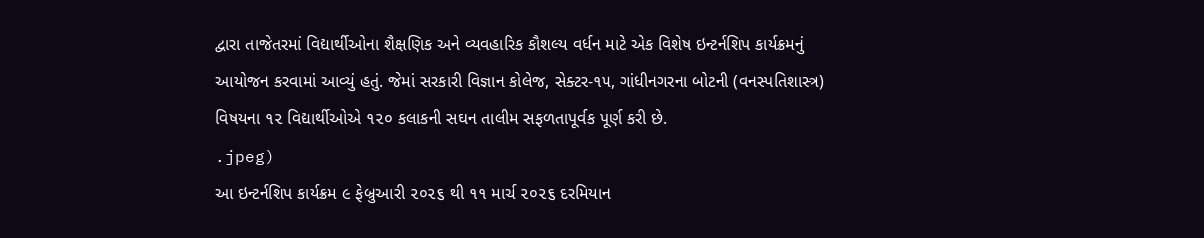દ્વારા તાજેતરમાં વિદ્યાર્થીઓના શૈક્ષણિક અને વ્યવહારિક કૌશલ્ય વર્ધન માટે એક વિશેષ ઇન્ટર્નશિપ કાર્યક્રમનું આયોજન કરવામાં આવ્યું હતું. જેમાં સરકારી વિજ્ઞાન કોલેજ, સેક્ટર-૧૫, ગાંધીનગરના બોટની (વનસ્પતિશાસ્ત્ર) વિષયના ૧૨ વિદ્યાર્થીઓએ ૧૨૦ કલાકની સઘન તાલીમ સફળતાપૂર્વક પૂર્ણ કરી છે.
.jpeg)
આ ઇન્ટર્નશિપ કાર્યક્રમ ૯ ફેબ્રુઆરી ૨૦૨૬ થી ૧૧ માર્ચ ૨૦૨૬ દરમિયાન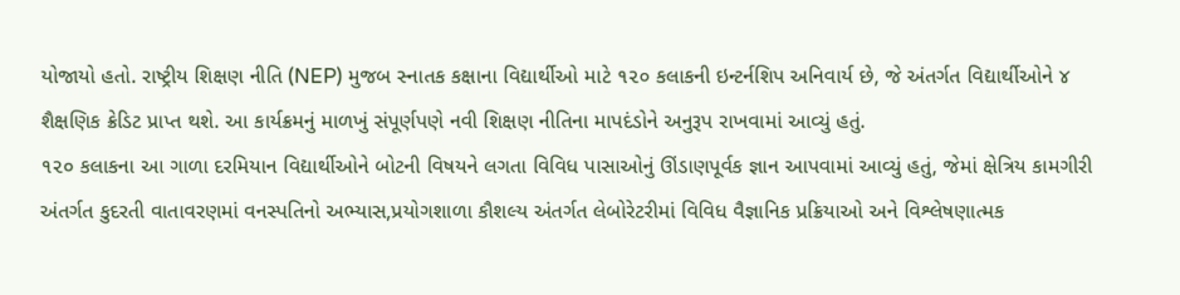યોજાયો હતો. રાષ્ટ્રીય શિક્ષણ નીતિ (NEP) મુજબ સ્નાતક કક્ષાના વિદ્યાર્થીઓ માટે ૧૨૦ કલાકની ઇન્ટર્નશિપ અનિવાર્ય છે, જે અંતર્ગત વિદ્યાર્થીઓને ૪ શૈક્ષણિક ક્રેડિટ પ્રાપ્ત થશે. આ કાર્યક્રમનું માળખું સંપૂર્ણપણે નવી શિક્ષણ નીતિના માપદંડોને અનુરૂપ રાખવામાં આવ્યું હતું.
૧૨૦ કલાકના આ ગાળા દરમિયાન વિદ્યાર્થીઓને બોટની વિષયને લગતા વિવિધ પાસાઓનું ઊંડાણપૂર્વક જ્ઞાન આપવામાં આવ્યું હતું, જેમાં ક્ષેત્રિય કામગીરી અંતર્ગત કુદરતી વાતાવરણમાં વનસ્પતિનો અભ્યાસ,પ્રયોગશાળા કૌશલ્ય અંતર્ગત લેબોરેટરીમાં વિવિધ વૈજ્ઞાનિક પ્રક્રિયાઓ અને વિશ્લેષણાત્મક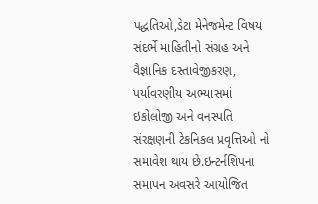પદ્ધતિઓ,ડેટા મેનેજમેન્ટ વિષય સંદર્ભે માહિતીનો સંગ્રહ અને વૈજ્ઞાનિક દસ્તાવેજીકરણ,
પર્યાવરણીય અભ્યાસમાં ઇકોલોજી અને વનસ્પતિ સંરક્ષણની ટેકનિકલ પ્રવૃત્તિઓ નો સમાવેશ થાય છે.ઇન્ટર્નશિપના સમાપન અવસરે આયોજિત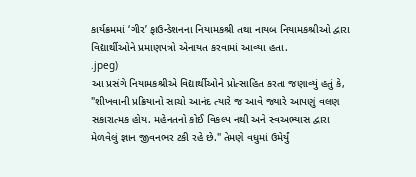કાર્યક્રમમાં ‘ગીર’ ફાઉન્ડેશનના નિયામકશ્રી તથા નાયબ નિયામકશ્રીઓ દ્વારા વિદ્યાર્થીઓને પ્રમાણપત્રો એનાયત કરવામાં આવ્યા હતા.
.jpeg)
આ પ્રસંગે નિયામકશ્રીએ વિદ્યાર્થીઓને પ્રોત્સાહિત કરતા જણાવ્યું હતું કે, "શીખવાની પ્રક્રિયાનો સાચો આનંદ ત્યારે જ આવે જ્યારે આપણું વલણ સકારાત્મક હોય. મહેનતનો કોઈ વિકલ્પ નથી અને સ્વઅભ્યાસ દ્વારા મેળવેલું જ્ઞાન જીવનભર ટકી રહે છે." તેમણે વધુમાં ઉમેર્યું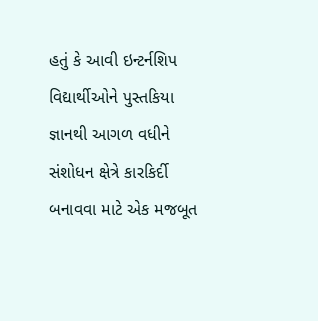હતું કે આવી ઇન્ટર્નશિપ વિદ્યાર્થીઓને પુસ્તકિયા જ્ઞાનથી આગળ વધીને સંશોધન ક્ષેત્રે કારકિર્દી બનાવવા માટે એક મજબૂત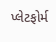પ્લેટફોર્મ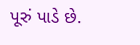પૂરું પાડે છે.